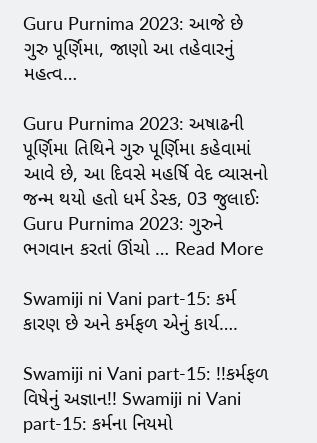Guru Purnima 2023: આજે છે ગુરુ પૂર્ણિમા, જાણો આ તહેવારનું મહત્વ…

Guru Purnima 2023: અષાઢની પૂર્ણિમા તિથિને ગુરુ પૂર્ણિમા કહેવામાં આવે છે, આ દિવસે મહર્ષિ વેદ વ્યાસનો જન્મ થયો હતો ધર્મ ડેસ્ક, 03 જુલાઈઃ Guru Purnima 2023: ગુરુને ભગવાન કરતાં ઊંચો … Read More

Swamiji ni Vani part-15: કર્મ કારણ છે અને કર્મફળ એનું કાર્ય….

Swamiji ni Vani part-15: !!કર્મફળ વિષેનું અજ્ઞાન!! Swamiji ni Vani part-15: કર્મના નિયમો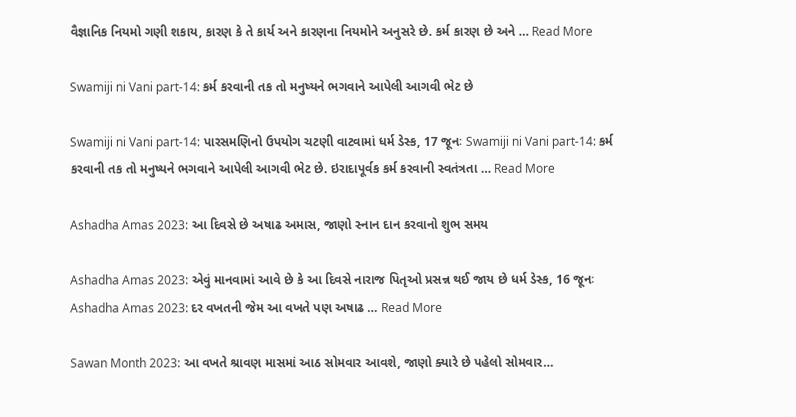વૈજ્ઞાનિક નિયમો ગણી શકાય, કારણ કે તે કાર્ય અને કારણના નિયમોને અનુસરે છે. કર્મ કારણ છે અને … Read More

Swamiji ni Vani part-14: કર્મ કરવાની તક તો મનુષ્યને ભગવાને આપેલી આગવી ભેટ છે

Swamiji ni Vani part-14: પારસમણિનો ઉપયોગ ચટણી વાટવામાં ધર્મ ડેસ્ક, 17 જૂનઃ Swamiji ni Vani part-14: કર્મ કરવાની તક તો મનુષ્યને ભગવાને આપેલી આગવી ભેટ છે. ઇરાદાપૂર્વક કર્મ કરવાની સ્વતંત્રતા … Read More

Ashadha Amas 2023: આ દિવસે છે અષાઢ અમાસ, જાણો સ્નાન દાન કરવાનો શુભ સમય

Ashadha Amas 2023: એવું માનવામાં આવે છે કે આ દિવસે નારાજ પિતૃઓ પ્રસન્ન થઈ જાય છે ધર્મ ડેસ્ક, 16 જૂનઃ Ashadha Amas 2023: દર વખતની જેમ આ વખતે પણ અષાઢ … Read More

Sawan Month 2023: આ વખતે શ્રાવણ માસમાં આઠ સોમવાર આવશે, જાણો ક્યારે છે પહેલો સોમવાર…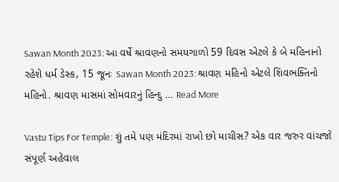Sawan Month 2023: આ વર્ષે શ્રાવણનો સમયગાળો 59 દિવસ એટલે કે બે મહિનાનો રહેશે ધર્મ ડેસ્ક, 15 જૂનઃ Sawan Month 2023: શ્રાવણ મહિનો એટલે શિવભક્તિનો મહિનો. શ્રાવણ માસમાં સોમવારનું હિન્દુ … Read More

Vastu Tips For Temple: શું તમે પણ મંદિરમાં રાખો છો માચીસ? એક વાર જરુર વાંચજો સંપૂર્ણ અહેવાલ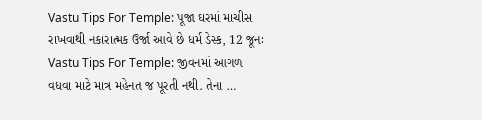Vastu Tips For Temple: પૂજા ઘરમાં માચીસ રાખવાથી નકારાત્મક ઉર્જા આવે છે ધર્મ ડેસ્ક, 12 જૂનઃ Vastu Tips For Temple: જીવનમાં આગળ વધવા માટે માત્ર મહેનત જ પૂરતી નથી. તેના …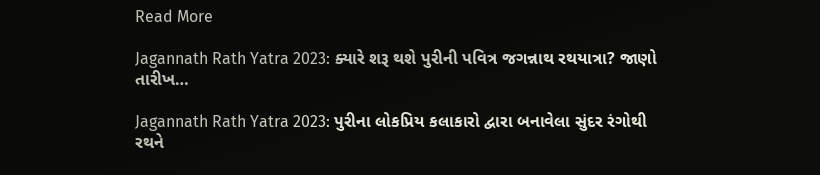Read More

Jagannath Rath Yatra 2023: ક્યારે શરૂ થશે પુરીની પવિત્ર જગન્નાથ રથયાત્રા? જાણો તારીખ…

Jagannath Rath Yatra 2023: પુરીના લોકપ્રિય કલાકારો દ્વારા બનાવેલા સુંદર રંગોથી રથને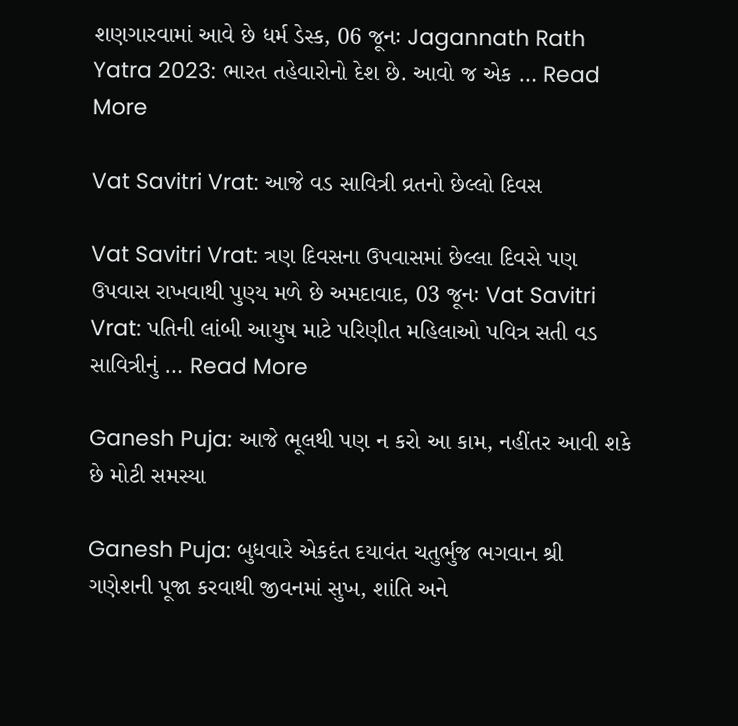શણગારવામાં આવે છે ધર્મ ડેસ્ક, 06 જૂનઃ Jagannath Rath Yatra 2023: ભારત તહેવારોનો દેશ છે. આવો જ એક … Read More

Vat Savitri Vrat: આજે વડ સાવિત્રી વ્રતનો છેલ્લો દિવસ

Vat Savitri Vrat: ત્રણ દિવસના ઉપવાસમાં છેલ્લા દિવસે પણ ઉપવાસ રાખવાથી પુણ્ય મળે છે અમદાવાદ, 03 જૂનઃ Vat Savitri Vrat: પતિની લાંબી આયુષ માટે પરિણીત મહિલાઓ પવિત્ર સતી વડ સાવિત્રીનું … Read More

Ganesh Puja: આજે ભૂલથી પણ ન કરો આ કામ, નહીંતર આવી શકે છે મોટી સમસ્યા

Ganesh Puja: બુધવારે એકદંત દયાવંત ચતુર્ભુજ ભગવાન શ્રી ગણેશની પૂજા કરવાથી જીવનમાં સુખ, શાંતિ અને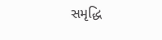સમૃદ્ધિ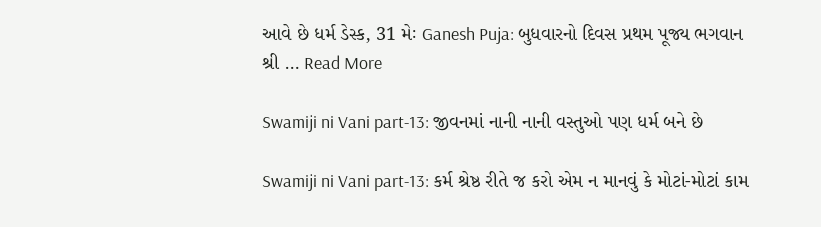આવે છે ધર્મ ડેસ્ક, 31 મેઃ Ganesh Puja: બુધવારનો દિવસ પ્રથમ પૂજ્ય ભગવાન શ્રી … Read More

Swamiji ni Vani part-13: જીવનમાં નાની નાની વસ્તુઓ પણ ધર્મ બને છે

Swamiji ni Vani part-13: કર્મ શ્રેષ્ઠ રીતે જ કરો એમ ન માનવું કે મોટાં-મોટાં કામ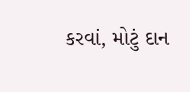કરવાં, મોટું દાન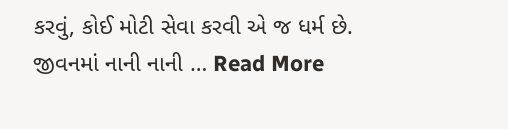કરવું, કોઈ મોટી સેવા કરવી એ જ ધર્મ છે. જીવનમાં નાની નાની … Read More